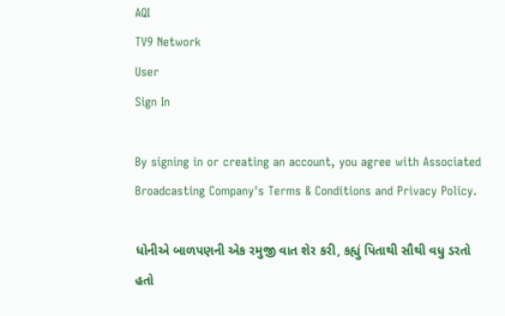AQI
TV9 Network
User
Sign In

By signing in or creating an account, you agree with Associated Broadcasting Company's Terms & Conditions and Privacy Policy.

ધોનીએ બાળપણની એક રમુજી વાત શેર કરી, કહ્યું પિતાથી સૌથી વધુ ડરતો હતો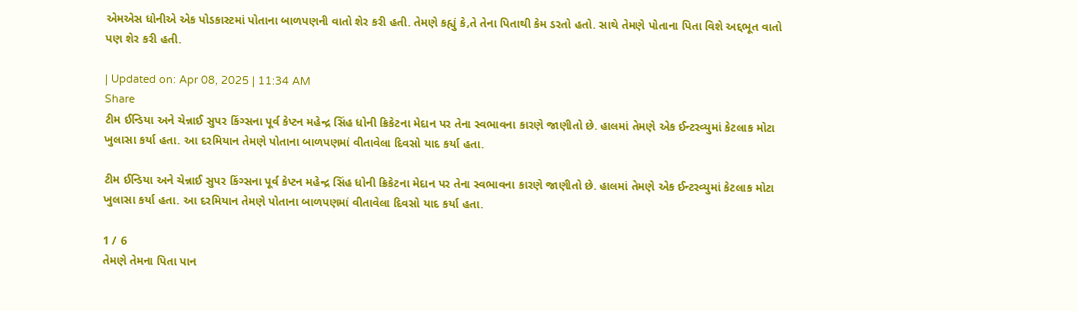એમએસ ધોનીએ એક પોડકાસ્ટમાં પોતાના બાળપણની વાતો શેર કરી હતી. તેમણે કહ્યું કે,તે તેના પિતાથી કેમ ડરતો હતો. સાથે તેમણે પોતાના પિતા વિશે અદ્દભૂત વાતો પણ શેર કરી હતી.

| Updated on: Apr 08, 2025 | 11:34 AM
Share
ટીમ ઈન્ડિયા અને ચેન્નાઈ સુપર કિંગ્સના પૂર્વ કેપ્ટન મહેન્દ્ર સિંહ ધોની ક્રિકેટના મેદાન પર તેના સ્વભાવના કારણે જાણીતો છે. હાલમાં તેમણે એક ઈન્ટરવ્યુમાં કેટલાક મોટા ખુલાસા કર્યા હતા. આ દરમિયાન તેમણે પોતાના બાળપણમાં વીતાવેલા દિવસો યાદ કર્યા હતા.

ટીમ ઈન્ડિયા અને ચેન્નાઈ સુપર કિંગ્સના પૂર્વ કેપ્ટન મહેન્દ્ર સિંહ ધોની ક્રિકેટના મેદાન પર તેના સ્વભાવના કારણે જાણીતો છે. હાલમાં તેમણે એક ઈન્ટરવ્યુમાં કેટલાક મોટા ખુલાસા કર્યા હતા. આ દરમિયાન તેમણે પોતાના બાળપણમાં વીતાવેલા દિવસો યાદ કર્યા હતા.

1 / 6
તેમણે તેમના પિતા પાન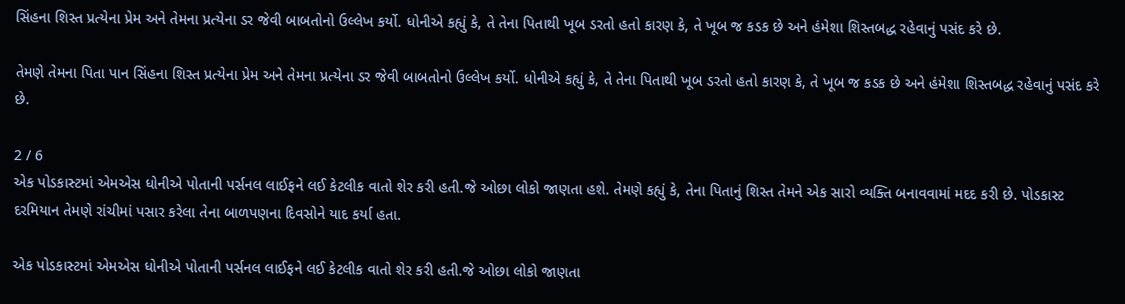સિંહના શિસ્ત પ્રત્યેના પ્રેમ અને તેમના પ્રત્યેના ડર જેવી બાબતોનો ઉલ્લેખ કર્યો. ધોનીએ કહ્યું કે, તે તેના પિતાથી ખૂબ ડરતો હતો કારણ કે, તે ખૂબ જ કડક છે અને હંમેશા શિસ્તબદ્ધ રહેવાનું પસંદ કરે છે.

તેમણે તેમના પિતા પાન સિંહના શિસ્ત પ્રત્યેના પ્રેમ અને તેમના પ્રત્યેના ડર જેવી બાબતોનો ઉલ્લેખ કર્યો. ધોનીએ કહ્યું કે, તે તેના પિતાથી ખૂબ ડરતો હતો કારણ કે, તે ખૂબ જ કડક છે અને હંમેશા શિસ્તબદ્ધ રહેવાનું પસંદ કરે છે.

2 / 6
એક પોડકાસ્ટમાં એમએસ ધોનીએ પોતાની પર્સનલ લાઈફને લઈ કેટલીક વાતો શેર કરી હતી.જે ઓછા લોકો જાણતા હશે. તેમણે કહ્યું કે, તેના પિતાનું શિસ્ત તેમને એક સારો વ્યક્તિ બનાવવામાં મદદ કરી છે. પોડકાસ્ટ દરમિયાન તેમણે રાંચીમાં પસાર કરેલા તેના બાળપણના દિવસોને યાદ કર્યા હતા.

એક પોડકાસ્ટમાં એમએસ ધોનીએ પોતાની પર્સનલ લાઈફને લઈ કેટલીક વાતો શેર કરી હતી.જે ઓછા લોકો જાણતા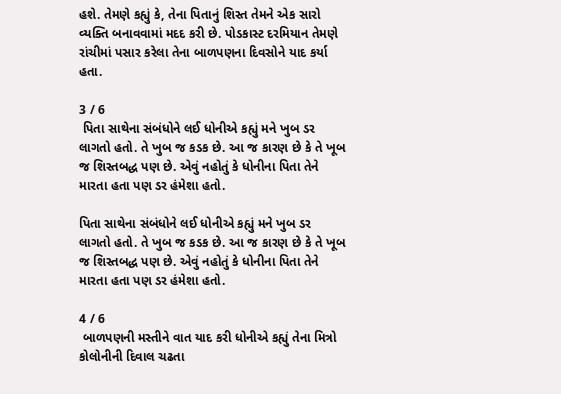હશે. તેમણે કહ્યું કે, તેના પિતાનું શિસ્ત તેમને એક સારો વ્યક્તિ બનાવવામાં મદદ કરી છે. પોડકાસ્ટ દરમિયાન તેમણે રાંચીમાં પસાર કરેલા તેના બાળપણના દિવસોને યાદ કર્યા હતા.

3 / 6
 પિતા સાથેના સંબંધોને લઈ ધોનીએ કહ્યું મને ખુબ ડર લાગતો હતો. તે ખુબ જ કડક છે. આ જ કારણ છે કે તે ખૂબ જ શિસ્તબદ્ધ પણ છે. એવું નહોતું કે ધોનીના પિતા તેને મારતા હતા પણ ડર હંમેશા હતો.

પિતા સાથેના સંબંધોને લઈ ધોનીએ કહ્યું મને ખુબ ડર લાગતો હતો. તે ખુબ જ કડક છે. આ જ કારણ છે કે તે ખૂબ જ શિસ્તબદ્ધ પણ છે. એવું નહોતું કે ધોનીના પિતા તેને મારતા હતા પણ ડર હંમેશા હતો.

4 / 6
 બાળપણની મસ્તીને વાત યાદ કરી ધોનીએ કહ્યું તેના મિત્રો કોલોનીની દિવાલ ચઢતા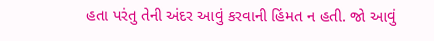હતા પરંતુ તેની અંદર આવું કરવાની હિંમત ન હતી. જો આવું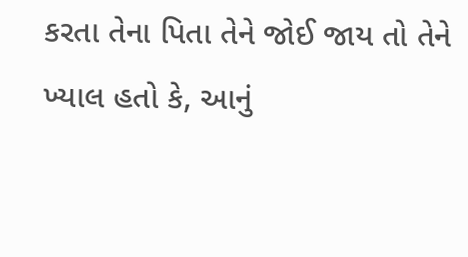કરતા તેના પિતા તેને જોઈ જાય તો તેને ખ્યાલ હતો કે, આનું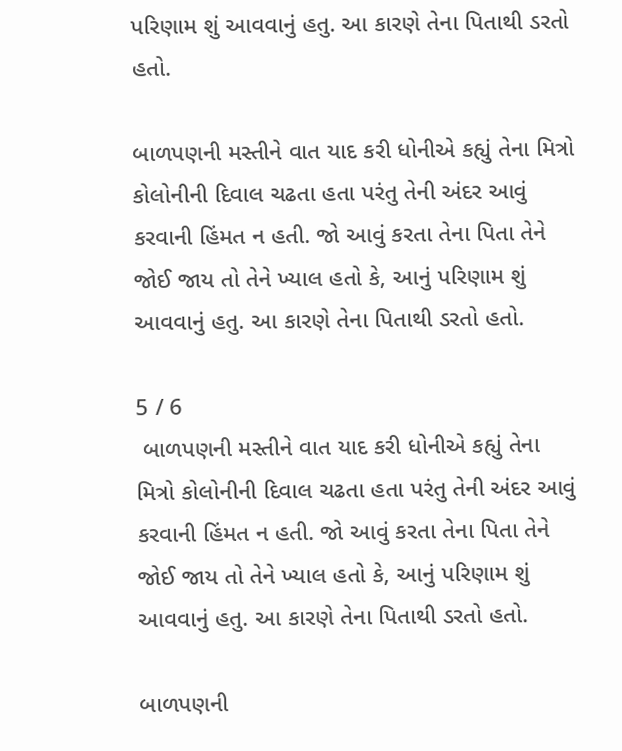પરિણામ શું આવવાનું હતુ. આ કારણે તેના પિતાથી ડરતો હતો.

બાળપણની મસ્તીને વાત યાદ કરી ધોનીએ કહ્યું તેના મિત્રો કોલોનીની દિવાલ ચઢતા હતા પરંતુ તેની અંદર આવું કરવાની હિંમત ન હતી. જો આવું કરતા તેના પિતા તેને જોઈ જાય તો તેને ખ્યાલ હતો કે, આનું પરિણામ શું આવવાનું હતુ. આ કારણે તેના પિતાથી ડરતો હતો.

5 / 6
 બાળપણની મસ્તીને વાત યાદ કરી ધોનીએ કહ્યું તેના મિત્રો કોલોનીની દિવાલ ચઢતા હતા પરંતુ તેની અંદર આવું કરવાની હિંમત ન હતી. જો આવું કરતા તેના પિતા તેને જોઈ જાય તો તેને ખ્યાલ હતો કે, આનું પરિણામ શું આવવાનું હતુ. આ કારણે તેના પિતાથી ડરતો હતો.

બાળપણની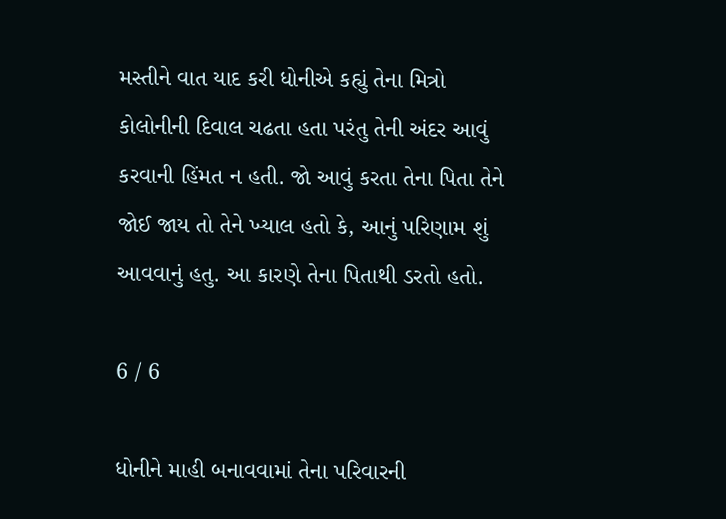મસ્તીને વાત યાદ કરી ધોનીએ કહ્યું તેના મિત્રો કોલોનીની દિવાલ ચઢતા હતા પરંતુ તેની અંદર આવું કરવાની હિંમત ન હતી. જો આવું કરતા તેના પિતા તેને જોઈ જાય તો તેને ખ્યાલ હતો કે, આનું પરિણામ શું આવવાનું હતુ. આ કારણે તેના પિતાથી ડરતો હતો.

6 / 6

ધોનીને માહી બનાવવામાં તેના પરિવારની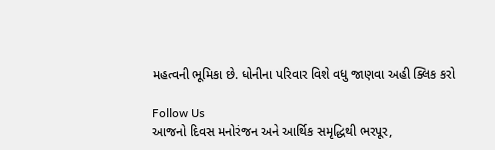મહત્વની ભૂમિકા છે. ધોનીના પરિવાર વિશે વધુ જાણવા અહી ક્લિક કરો

Follow Us
આજનો દિવસ મનોરંજન અને આર્થિક સમૃદ્ધિથી ભરપૂર,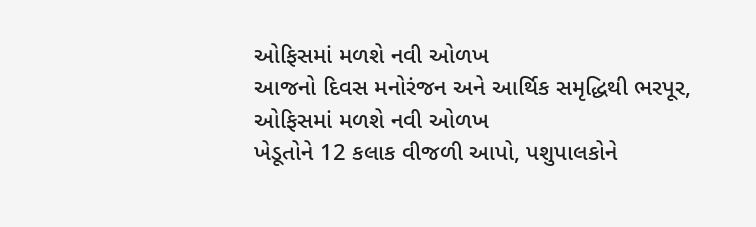ઓફિસમાં મળશે નવી ઓળખ
આજનો દિવસ મનોરંજન અને આર્થિક સમૃદ્ધિથી ભરપૂર, ઓફિસમાં મળશે નવી ઓળખ
ખેડૂતોને 12 કલાક વીજળી આપો, પશુપાલકોને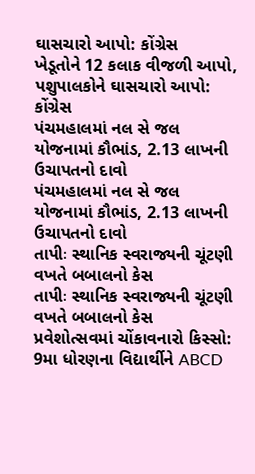ઘાસચારો આપો: કોંગ્રેસ
ખેડૂતોને 12 કલાક વીજળી આપો, પશુપાલકોને ઘાસચારો આપો: કોંગ્રેસ
પંચમહાલમાં નલ સે જલ યોજનામાં કૌભાંડ, 2.13 લાખની ઉચાપતનો દાવો
પંચમહાલમાં નલ સે જલ યોજનામાં કૌભાંડ, 2.13 લાખની ઉચાપતનો દાવો
તાપીઃ સ્થાનિક સ્વરાજ્યની ચૂંટણી વખતે બબાલનો કેસ
તાપીઃ સ્થાનિક સ્વરાજ્યની ચૂંટણી વખતે બબાલનો કેસ
પ્રવેશોત્સવમાં ચોંકાવનારો કિસ્સો: 9મા ધોરણના વિદ્યાર્થીને ABCD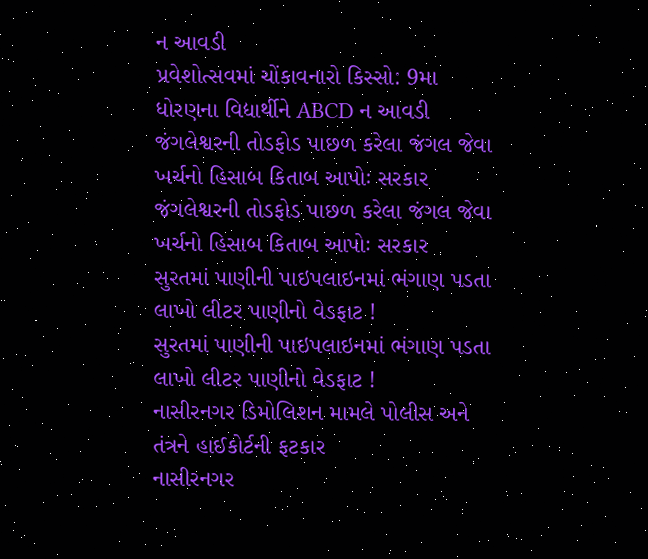ન આવડી
પ્રવેશોત્સવમાં ચોંકાવનારો કિસ્સો: 9મા ધોરણના વિદ્યાર્થીને ABCD ન આવડી
જંગલેશ્વરની તોડફોડ પાછળ કરેલા જંગલ જેવા ખર્ચનો હિસાબ કિતાબ આપોઃ સરકાર
જંગલેશ્વરની તોડફોડ પાછળ કરેલા જંગલ જેવા ખર્ચનો હિસાબ કિતાબ આપોઃ સરકાર
સુરતમાં પાણીની પાઇપલાઇનમાં ભંગાણ પડતા લાખો લીટર પાણીનો વેડફાટ !
સુરતમાં પાણીની પાઇપલાઇનમાં ભંગાણ પડતા લાખો લીટર પાણીનો વેડફાટ !
નાસીરનગર ડિમોલિશન મામલે પોલીસ અને તંત્રને હાઈકોર્ટની ફટકાર
નાસીરનગર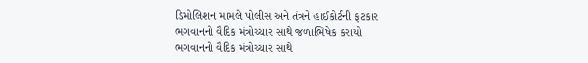ડિમોલિશન મામલે પોલીસ અને તંત્રને હાઈકોર્ટની ફટકાર
ભગવાનનો વૈદિક મંત્રોચ્ચાર સાથે જળાભિષેક કરાયો
ભગવાનનો વૈદિક મંત્રોચ્ચાર સાથે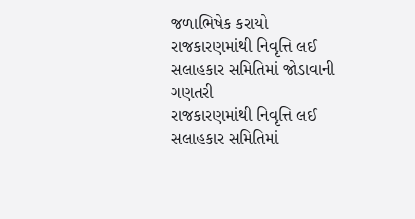જળાભિષેક કરાયો
રાજકારણમાંથી નિવૃત્તિ લઈ સલાહકાર સમિતિમાં જોડાવાની ગણતરી
રાજકારણમાંથી નિવૃત્તિ લઈ સલાહકાર સમિતિમાં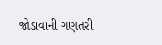જોડાવાની ગણતરી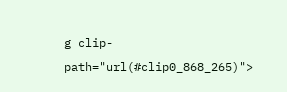g clip-path="url(#clip0_868_265)">